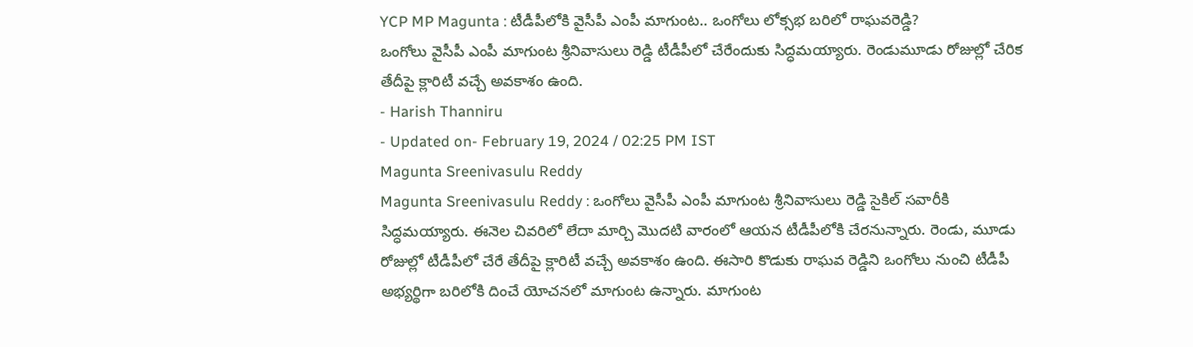YCP MP Magunta : టీడీపీలోకి వైసీపీ ఎంపీ మాగుంట.. ఒంగోలు లోక్సభ బరిలో రాఘవరెడ్డి?
ఒంగోలు వైసీపీ ఎంపీ మాగుంట శ్రీనివాసులు రెడ్డి టీడీపీలో చేరేందుకు సిద్ధమయ్యారు. రెండుమూడు రోజుల్లో చేరిక తేదీపై క్లారిటీ వచ్చే అవకాశం ఉంది.
- Harish Thanniru
- Updated on- February 19, 2024 / 02:25 PM IST
Magunta Sreenivasulu Reddy
Magunta Sreenivasulu Reddy : ఒంగోలు వైసీపీ ఎంపీ మాగుంట శ్రీనివాసులు రెడ్డి సైకిల్ సవారీకి సిద్ధమయ్యారు. ఈనెల చివరిలో లేదా మార్చి మొదటి వారంలో ఆయన టీడీపీలోకి చేరనున్నారు. రెండు, మూడు రోజుల్లో టీడీపీలో చేరే తేదీపై క్లారిటీ వచ్చే అవకాశం ఉంది. ఈసారి కొడుకు రాఘవ రెడ్డిని ఒంగోలు నుంచి టీడీపీ అభ్యర్థిగా బరిలోకి దించే యోచనలో మాగుంట ఉన్నారు. మాగుంట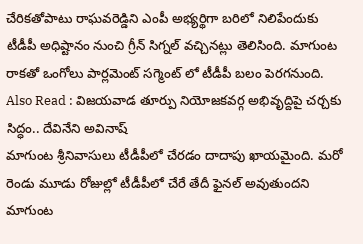చేరికతోపాటు రాఘవరెడ్డిని ఎంపీ అభ్యర్థిగా బరిలో నిలిపేందుకు టీడీపీ అధిష్టానం నుంచి గ్రీన్ సిగ్నల్ వచ్చినట్లు తెలిసింది. మాగుంట రాకతో ఒంగోలు పార్లమెంట్ సగ్మెంట్ లో టీడీపీ బలం పెరగనుంది.
Also Read : విజయవాడ తూర్పు నియోజకవర్గ అభివృద్దిపై చర్చకు సిద్ధం.. దేవినేని అవినాష్
మాగుంట శ్రీనివాసులు టీడీపీలో చేరడం దాదాపు ఖాయమైంది. మరో రెండు మూడు రోజుల్లో టీడీపీలో చేరే తేదీ ఫైనల్ అవుతుందని మాగుంట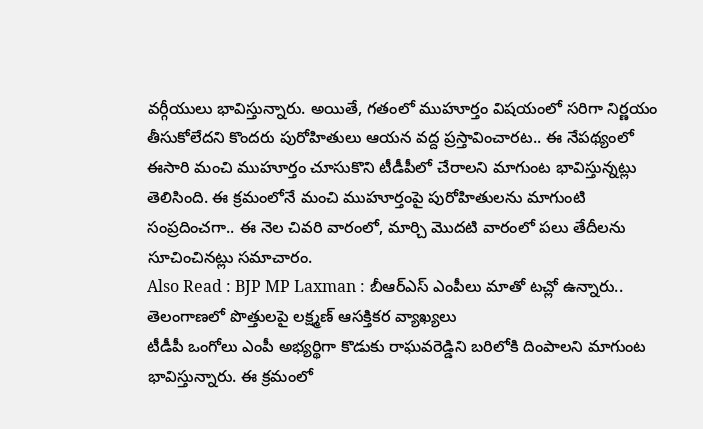వర్గీయులు భావిస్తున్నారు. అయితే, గతంలో ముహూర్తం విషయంలో సరిగా నిర్ణయం తీసుకోలేదని కొందరు పురోహితులు ఆయన వద్ద ప్రస్తావించారట.. ఈ నేపథ్యంలో ఈసారి మంచి ముహూర్తం చూసుకొని టీడీపీలో చేరాలని మాగుంట భావిస్తున్నట్లు తెలిసింది. ఈ క్రమంలోనే మంచి ముహూర్తంపై పురోహితులను మాగుంటి సంప్రదించగా.. ఈ నెల చివరి వారంలో, మార్చి మొదటి వారంలో పలు తేదీలను సూచించినట్లు సమాచారం.
Also Read : BJP MP Laxman : బీఆర్ఎస్ ఎంపీలు మాతో టచ్లో ఉన్నారు.. తెలంగాణలో పొత్తులపై లక్ష్మణ్ ఆసక్తికర వ్యాఖ్యలు
టీడీపీ ఒంగోలు ఎంపీ అభ్యర్థిగా కొడుకు రాఘవరెడ్డిని బరిలోకి దింపాలని మాగుంట భావిస్తున్నారు. ఈ క్రమంలో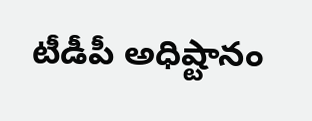టీడీపీ అధిష్టానం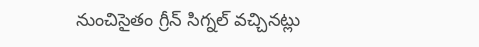నుంచిసైతం గ్రీన్ సిగ్నల్ వచ్చినట్లు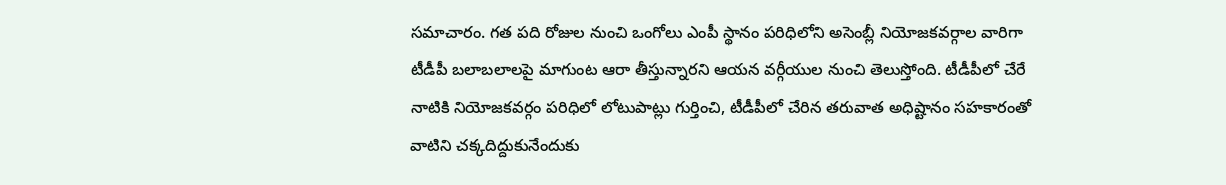సమాచారం. గత పది రోజుల నుంచి ఒంగోలు ఎంపీ స్థానం పరిధిలోని అసెంబ్లీ నియోజకవర్గాల వారిగా టీడీపీ బలాబలాలపై మాగుంట ఆరా తీస్తున్నారని ఆయన వర్గీయుల నుంచి తెలుస్తోంది. టీడీపీలో చేరే నాటికి నియోజకవర్గం పరిధిలో లోటుపాట్లు గుర్తించి, టీడీపీలో చేరిన తరువాత అధిష్టానం సహకారంతో వాటిని చక్కదిద్దుకునేందుకు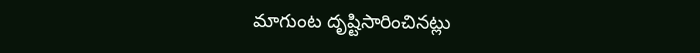మాగుంట దృష్టిసారించినట్లు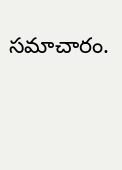సమాచారం.